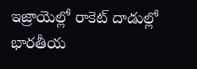ఇజ్రాయెల్లో రాకెట్ దాడుల్లో భారతీయ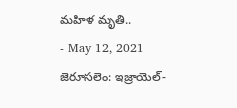మహిళ మృతి..
- May 12, 2021
జెరూసలెం: ఇజ్రాయెల్-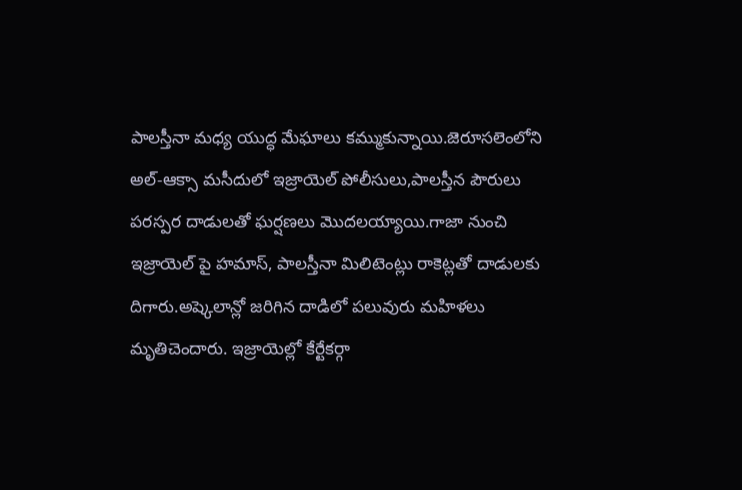పాలస్తీనా మధ్య యుద్ధ మేఘాలు కమ్ముకున్నాయి.జెరూసలెంలోని అల్-ఆక్సా మసీదులో ఇజ్రాయెల్ పోలీసులు,పాలస్తీన పౌరులు పరస్పర దాడులతో ఘర్షణలు మొదలయ్యాయి.గాజా నుంచి ఇజ్రాయెల్ పై హమాస్, పాలస్తీనా మిలిటెంట్లు రాకెట్లతో దాడులకు దిగారు.అష్కెలాన్లో జరిగిన దాడిలో పలువురు మహిళలు మృతిచెందారు. ఇజ్రాయెల్లో కేర్టేకర్గా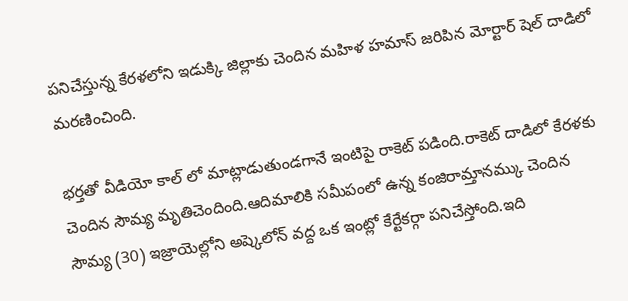పనిచేస్తున్న కేరళలోని ఇడుక్కి జిల్లాకు చెందిన మహిళ హమాస్ జరిపిన మోర్టార్ షెల్ దాడిలో మరణించింది.

భర్తతో వీడియో కాల్ లో మాట్లాడుతుండగానే ఇంటిపై రాకెట్ పడింది.రాకెట్ దాడిలో కేరళకు చెందిన సౌమ్య మృతిచెందింది.ఆదిమాలికి సమీపంలో ఉన్న కంజిరామ్తానమ్కు చెందిన సౌమ్య (30) ఇజ్రాయెల్లోని అష్కెలోన్ వద్ద ఒక ఇంట్లో కేర్టేకర్గా పనిచేస్తోంది.ఇది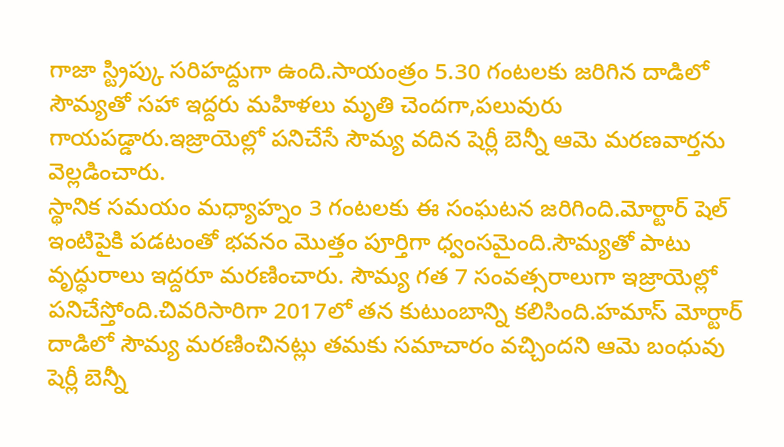గాజా స్ట్రిప్కు సరిహద్దుగా ఉంది.సాయంత్రం 5.30 గంటలకు జరిగిన దాడిలో సౌమ్యతో సహా ఇద్దరు మహిళలు మృతి చెందగా,పలువురు గాయపడ్డారు.ఇజ్రాయెల్లో పనిచేసే సౌమ్య వదిన షెర్లీ బెన్నీ ఆమె మరణవార్తను వెల్లడించారు.
స్థానిక సమయం మధ్యాహ్నం 3 గంటలకు ఈ సంఘటన జరిగింది.మోర్టార్ షెల్ ఇంటిపైకి పడటంతో భవనం మొత్తం పూర్తిగా ధ్వంసమైంది.సౌమ్యతో పాటు వృద్ధురాలు ఇద్దరూ మరణించారు. సౌమ్య గత 7 సంవత్సరాలుగా ఇజ్రాయెల్లో పనిచేస్తోంది.చివరిసారిగా 2017లో తన కుటుంబాన్ని కలిసింది.హమాస్ మోర్టార్ దాడిలో సౌమ్య మరణించినట్లు తమకు సమాచారం వచ్చిందని ఆమె బంధువు షెర్లీ బెన్నీ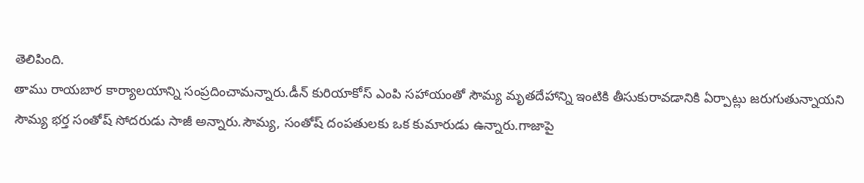తెలిపింది.
తాము రాయబార కార్యాలయాన్ని సంప్రదించామన్నారు.డీన్ కురియాకోస్ ఎంపి సహాయంతో సౌమ్య మృతదేహాన్ని ఇంటికి తీసుకురావడానికి ఏర్పాట్లు జరుగుతున్నాయని సౌమ్య భర్త సంతోష్ సోదరుడు సాజీ అన్నారు.సౌమ్య, సంతోష్ దంపతులకు ఒక కుమారుడు ఉన్నారు.గాజాపై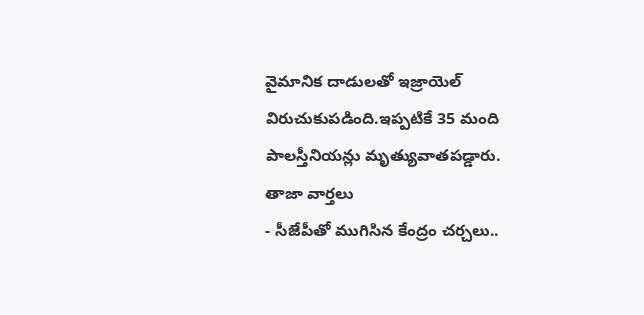వైమానిక దాడులతో ఇజ్రాయెల్ విరుచుకుపడింది.ఇప్పటికే 35 మంది పాలస్తీనియన్లు మృత్యువాతపడ్డారు.
తాజా వార్తలు
- సీజేపీతో ముగిసిన కేంద్రం చర్చలు..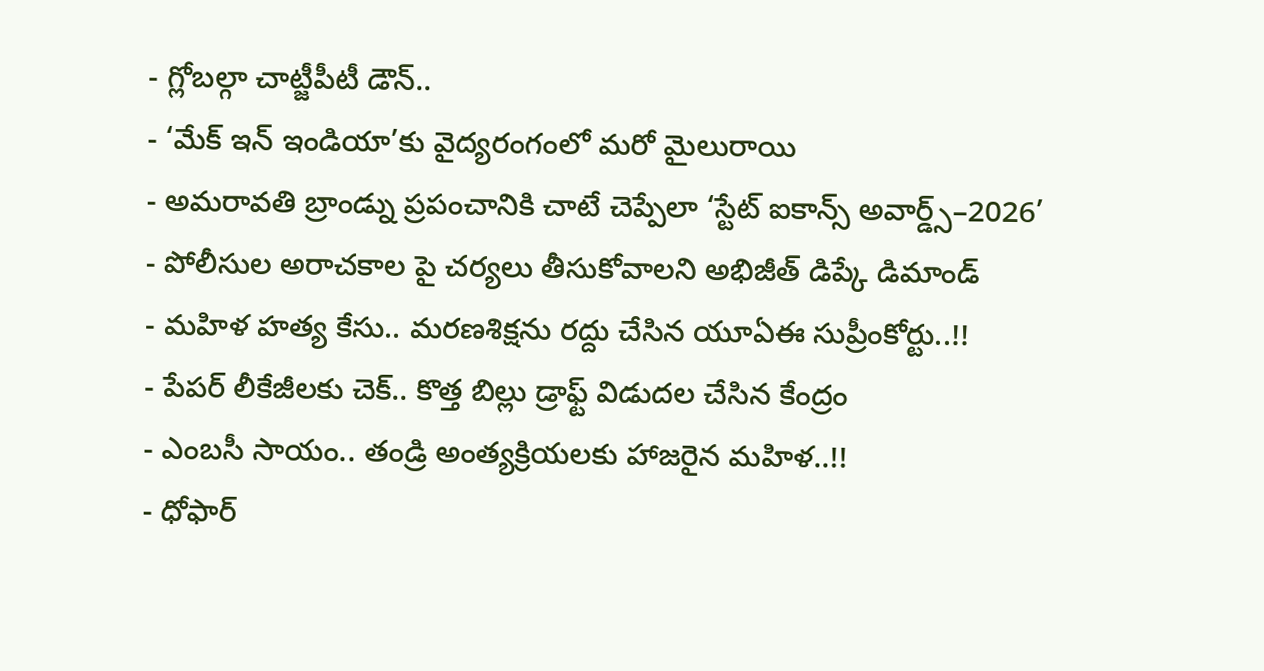- గ్లోబల్గా చాట్జీపీటీ డౌన్..
- ‘మేక్ ఇన్ ఇండియా’కు వైద్యరంగంలో మరో మైలురాయి
- అమరావతి బ్రాండ్ను ప్రపంచానికి చాటే చెప్పేలా ‘స్టేట్ ఐకాన్స్ అవార్డ్స్–2026’
- పోలీసుల అరాచకాల పై చర్యలు తీసుకోవాలని అభిజీత్ డిప్కే డిమాండ్
- మహిళ హత్య కేసు.. మరణశిక్షను రద్దు చేసిన యూఏఈ సుప్రీంకోర్టు..!!
- పేపర్ లీకేజీలకు చెక్.. కొత్త బిల్లు డ్రాఫ్ట్ విడుదల చేసిన కేంద్రం
- ఎంబసీ సాయం.. తండ్రి అంత్యక్రియలకు హాజరైన మహిళ..!!
- ధోఫార్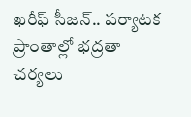ఖరీఫ్ సీజన్.. పర్యాటక ప్రాంతాల్లో భద్రతా చర్యలు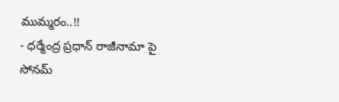ముమ్మరం..!!
- ధర్మేంద్ర ప్రధాన్ రాజీనామా పై సోనమ్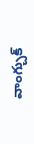వాంగ్చుక్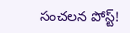సంచలన పోస్ట్!